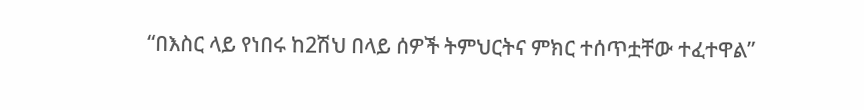“በእስር ላይ የነበሩ ከ2ሽህ በላይ ሰዎች ትምህርትና ምክር ተሰጥቷቸው ተፈተዋል”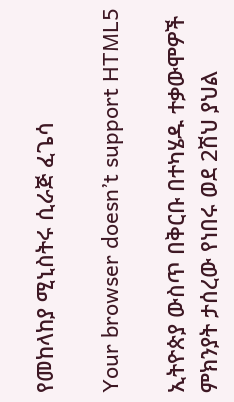የመከላከያ ሚኒስትሩ ሲራጅ ፈጌሳ

Your browser doesn’t support HTML5

ኢትዮጵያ ውስጥ በቅርቡ በተካሄዱ ተቃውሞዎች ምክንያት ታሰረው የነበሩ ወደ 2ሽህ ያህል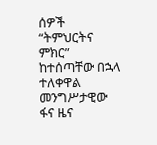ሰዎች “ትምህርትና ምክር” ከተሰጣቸው በኋላ ተለቀዋል መንግሥታዊው ፋና ዜና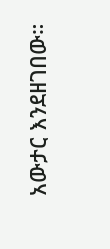አውታር እንደዘገበው።